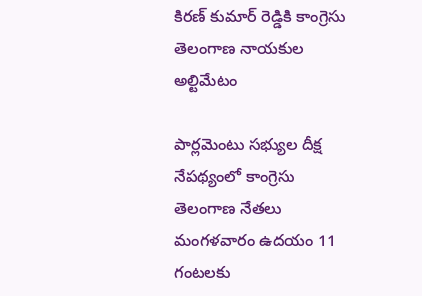కిరణ్ కుమార్ రెడ్డికి కాంగ్రెసు తెలంగాణ నాయకుల అల్టిమేటం

పార్లమెంటు సభ్యుల దీక్ష నేపథ్యంలో కాంగ్రెసు తెలంగాణ నేతలు మంగళవారం ఉదయం 11 గంటలకు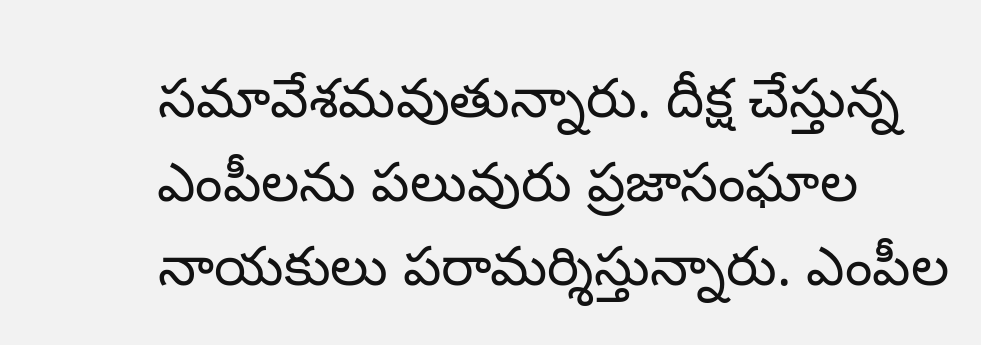సమావేశమవుతున్నారు. దీక్ష చేస్తున్న ఎంపీలను పలువురు ప్రజాసంఘాల నాయకులు పరామర్శిస్తున్నారు. ఎంపీల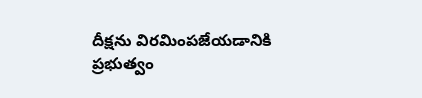దీక్షను విరమింపజేయడానికి ప్రభుత్వం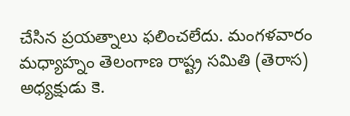చేసిన ప్రయత్నాలు ఫలించలేదు. మంగళవారం మధ్యాహ్నం తెలంగాణ రాష్ట్ర సమితి (తెరాస) అధ్యక్షుడు కె.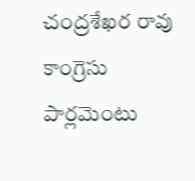చంద్రశేఖర రావు కాంగ్రెసు పార్లమెంటు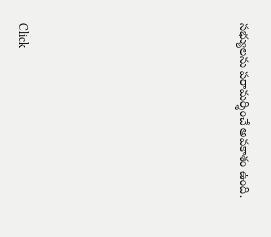సభ్యులను పరామర్శించే అవకాశం ఉంది.












Click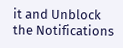it and Unblock the Notifications